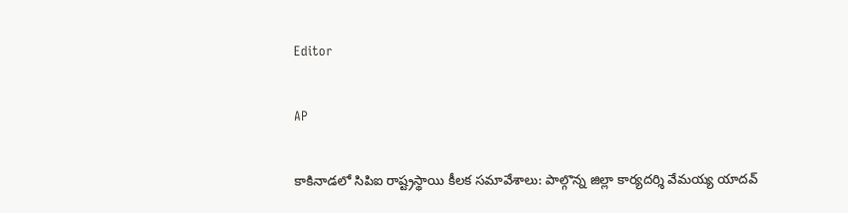Editor

AP

కాకినాడలో సిపిఐ రాష్ట్రస్థాయి కీలక సమావేశాలు: పాల్గొన్న జిల్లా కార్యదర్శి వేమయ్య యాదవ్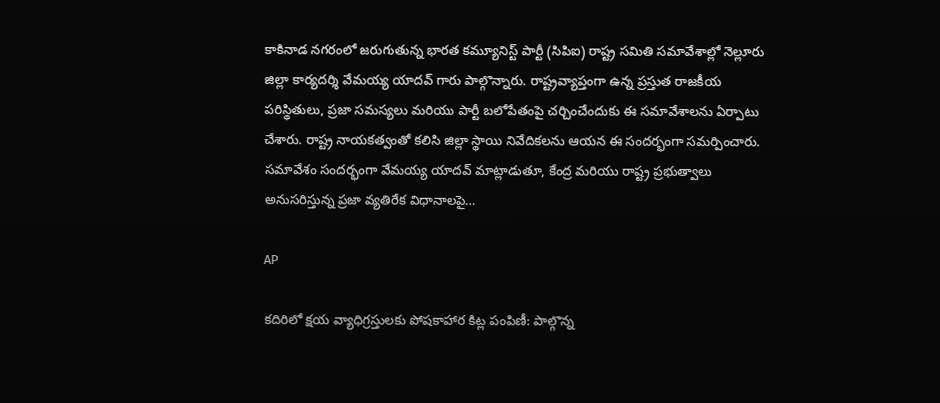కాకినాడ నగరంలో జరుగుతున్న భారత కమ్యూనిస్ట్ పార్టీ (సిపిఐ) రాష్ట్ర సమితి సమావేశాల్లో నెల్లూరు జిల్లా కార్యదర్శి వేమయ్య యాదవ్ గారు పాల్గొన్నారు. రాష్ట్రవ్యాప్తంగా ఉన్న ప్రస్తుత రాజకీయ పరిస్థితులు, ప్రజా సమస్యలు మరియు పార్టీ బలోపేతంపై చర్చించేందుకు ఈ సమావేశాలను ఏర్పాటు చేశారు. రాష్ట్ర నాయకత్వంతో కలిసి జిల్లా స్థాయి నివేదికలను ఆయన ఈ సందర్భంగా సమర్పించారు. సమావేశం సందర్భంగా వేమయ్య యాదవ్ మాట్లాడుతూ, కేంద్ర మరియు రాష్ట్ర ప్రభుత్వాలు అనుసరిస్తున్న ప్రజా వ్యతిరేక విధానాలపై…

AP

కదిరిలో క్షయ వ్యాధిగ్రస్తులకు పోషకాహార కిట్ల పంపిణీ: పాల్గొన్న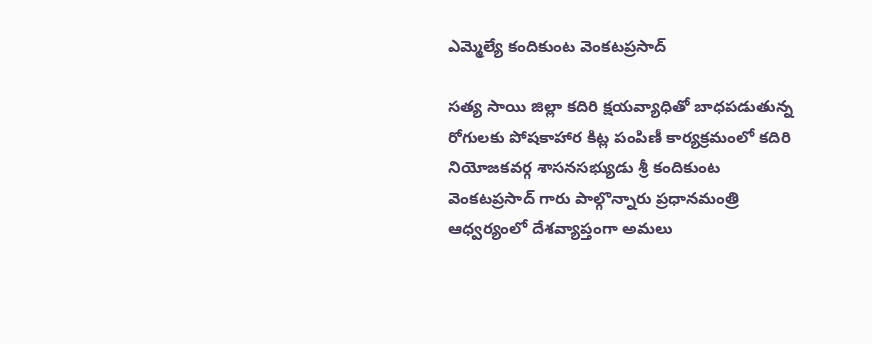ఎమ్మెల్యే కందికుంట వెంకటప్రసాద్

సత్య సాయి జిల్లా కదిరి క్షయవ్యాధితో బాధపడుతున్న రోగులకు పోషకాహార కిట్ల పంపిణీ కార్యక్రమంలో కదిరి నియోజకవర్గ శాసనసభ్యుడు శ్రీ కందికుంట వెంకటప్రసాద్ గారు పాల్గొన్నారు ప్రధానమంత్రి ఆధ్వర్యంలో దేశవ్యాప్తంగా అమలు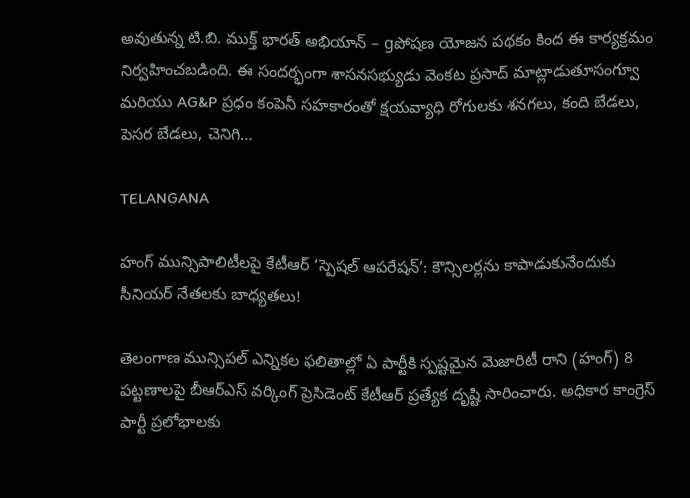అవుతున్న టి.బి. ముక్త్ భారత్ అభియాన్ – gపోషణ యోజన పథకం కింద ఈ కార్యక్రమం నిర్వహించబడింది. ఈ సందర్భంగా శాసనసభ్యుడు వెంకట ప్రసాద్ మాట్లాడుతూసంగ్వూ మరియు AG&P ప్రధం కంపెనీ సహకారంతో క్షయవ్యాధి రోగులకు శనగలు, కంది బేడలు, పెసర బేడలు, చెనిగి…

TELANGANA

హంగ్ మున్సిపాలిటీలపై కేటీఆర్ ‘స్పెషల్ ఆపరేషన్’: కౌన్సిలర్లను కాపాడుకునేందుకు సీనియర్ నేతలకు బాధ్యతలు!

తెలంగాణ మున్సిపల్ ఎన్నికల ఫలితాల్లో ఏ పార్టీకి స్పష్టమైన మెజారిటీ రాని (హంగ్) 8 పట్టణాలపై బీఆర్ఎస్ వర్కింగ్ ప్రెసిడెంట్ కేటీఆర్ ప్రత్యేక దృష్టి సారించారు. అధికార కాంగ్రెస్ పార్టీ ప్రలోభాలకు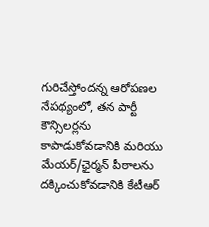గురిచేస్తోందన్న ఆరోపణల నేపథ్యంలో, తన పార్టీ కౌన్సిలర్లను కాపాడుకోవడానికి మరియు మేయర్/ఛైర్మన్ పీఠాలను దక్కించుకోవడానికి కేటీఆర్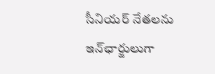సీనియర్ నేతలను ఇన్‌ఛార్జులుగా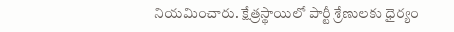నియమించారు. క్షేత్రస్థాయిలో పార్టీ శ్రేణులకు ధైర్యం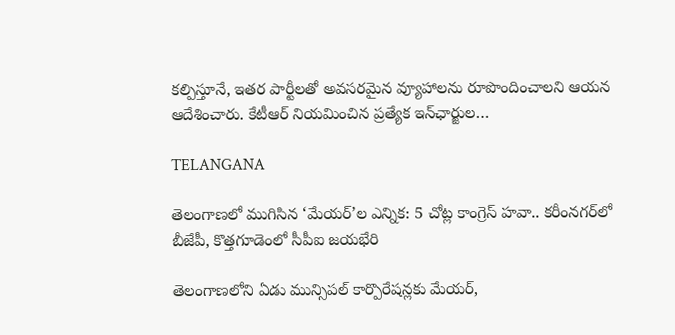కల్పిస్తూనే, ఇతర పార్టీలతో అవసరమైన వ్యూహాలను రూపొందించాలని ఆయన ఆదేశించారు. కేటీఆర్ నియమించిన ప్రత్యేక ఇన్‌ఛార్జుల…

TELANGANA

తెలంగాణలో ముగిసిన ‘మేయర్’ల ఎన్నిక: 5 చోట్ల కాంగ్రెస్ హవా.. కరీంనగర్‌లో బీజేపీ, కొత్తగూడెంలో సీపీఐ జయభేరి

తెలంగాణలోని ఏడు మున్సిపల్ కార్పొరేషన్లకు మేయర్,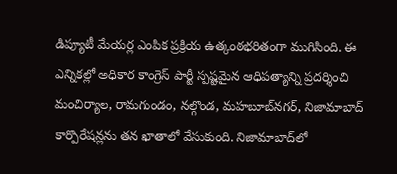డిప్యూటీ మేయర్ల ఎంపిక ప్రక్రియ ఉత్కంఠభరితంగా ముగిసింది. ఈ ఎన్నికల్లో అధికార కాంగ్రెస్ పార్టీ స్పష్టమైన ఆధిపత్యాన్ని ప్రదర్శించి మంచిర్యాల, రామగుండం, నల్గొండ, మహబూబ్‌నగర్, నిజామాబాద్ కార్పొరేషన్లను తన ఖాతాలో వేసుకుంది. నిజామాబాద్‌లో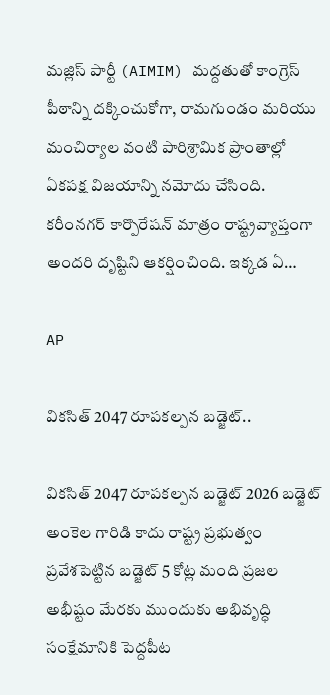మజ్లిస్ పార్టీ (AIMIM) మద్దతుతో కాంగ్రెస్ పీఠాన్ని దక్కించుకోగా, రామగుండం మరియు మంచిర్యాల వంటి పారిశ్రామిక ప్రాంతాల్లో ఏకపక్ష విజయాన్ని నమోదు చేసింది. కరీంనగర్ కార్పొరేషన్ మాత్రం రాష్ట్రవ్యాప్తంగా అందరి దృష్టిని ఆకర్షించింది. ఇక్కడ ఏ…

AP

వికసిత్ 2047 రూపకల్పన బడ్జెట్..

వికసిత్ 2047 రూపకల్పన బడ్జెట్ 2026 బడ్జెట్ అంకెల గారిడి కాదు రాష్ట్ర ప్రభుత్వం ప్రవేశపెట్టిన బడ్జెట్ 5 కోట్ల మంది ప్రజల అభీష్టం మేరకు ముందుకు అభివృద్ధి సంక్షేమానికి పెద్దపీట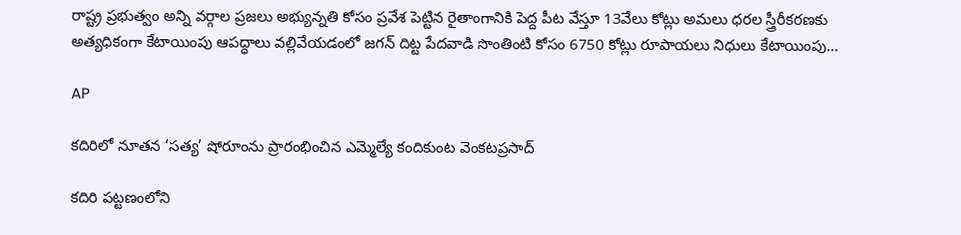రాష్ట్ర ప్రభుత్వం అన్ని వర్గాల ప్రజలు అభ్యున్నతి కోసం ప్రవేశ పెట్టిన రైతాంగానికి పెద్ద పీట వేస్తూ 13వేలు కోట్లు అమలు ధరల స్త్రీరీకరణకు అత్యధికంగా కేటాయింపు ఆపద్ధాలు వల్లివేయడంలో జగన్ దిట్ట పేదవాడి సొంతింటి కోసం 6750 కోట్లు రూపాయలు నిధులు కేటాయింపు…

AP

కదిరిలో నూతన ‘సత్య’ షోరూంను ప్రారంభించిన ఎమ్మెల్యే కందికుంట వెంకటప్రసాద్

కదిరి పట్టణంలోని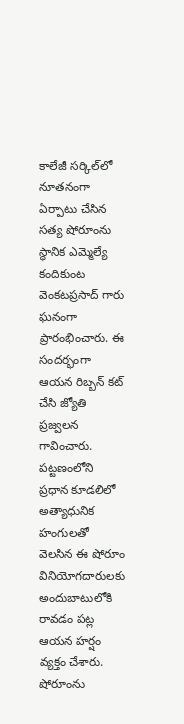కాలేజీ సర్కిల్‌లో నూతనంగా ఏర్పాటు చేసిన సత్య షోరూంను స్థానిక ఎమ్మెల్యే కందికుంట వెంకటప్రసాద్ గారు ఘనంగా ప్రారంభించారు. ఈ సందర్భంగా ఆయన రిబ్బన్ కట్ చేసి జ్యోతి ప్రజ్వలన గావించారు. పట్టణంలోని ప్రధాన కూడలిలో అత్యాధునిక హంగులతో వెలసిన ఈ షోరూం వినియోగదారులకు అందుబాటులోకి రావడం పట్ల ఆయన హర్షం వ్యక్తం చేశారు. షోరూంను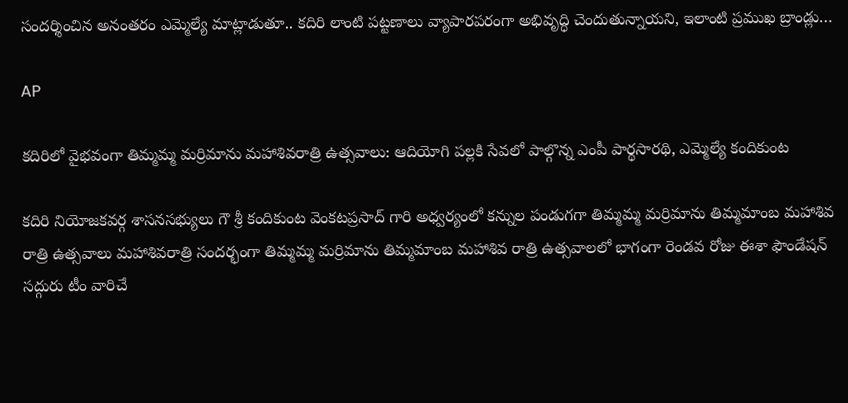సందర్శించిన అనంతరం ఎమ్మెల్యే మాట్లాడుతూ.. కదిరి లాంటి పట్టణాలు వ్యాపారపరంగా అభివృద్ధి చెందుతున్నాయని, ఇలాంటి ప్రముఖ బ్రాండ్లు…

AP

కదిరిలో వైభవంగా తిమ్మమ్మ మర్రిమాను మహాశివరాత్రి ఉత్సవాలు: ఆదియోగి పల్లకి సేవలో పాల్గొన్న ఎంపీ పార్థసారథి, ఎమ్మెల్యే కందికుంట

కదిరి నియోజకవర్గ శాసనసభ్యులు గౌ శ్రీ కందికుంట వెంకటప్రసాద్ గారి అధ్వర్యంలో కన్నుల పండుగగా తిమ్మమ్మ మర్రిమాను తిమ్మమాంబ మహాశివ రాత్రి ఉత్సవాలు మహాశివరాత్రి సందర్భంగా తిమ్మమ్మ మర్రిమాను తిమ్మమాంబ మహాశివ రాత్రి ఉత్సవాలలో భాగంగా రెండవ రోజు ఈశా ఫౌండేషన్ సద్గురు టీం వారిచే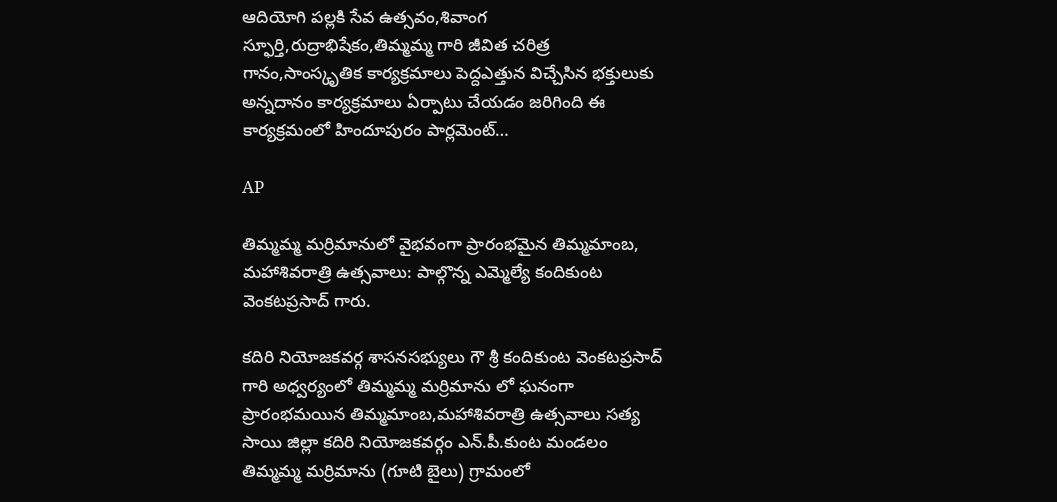ఆదియోగి పల్లకి సేవ ఉత్సవం,శివాంగ స్ఫూర్తి,రుద్రాభిషేకం,తిమ్మమ్మ గారి జీవిత చరిత్ర గానం,సాంస్కృతిక కార్యక్రమాలు పెద్దఎత్తున విచ్చేసిన భక్తులుకు అన్నదానం కార్యక్రమాలు ఏర్పాటు చేయడం జరిగింది ఈ కార్యక్రమంలో హిందూపురం పార్లమెంట్…

AP

తిమ్మమ్మ మర్రిమానులో వైభవంగా ప్రారంభమైన తిమ్మమాంబ, మహాశివరాత్రి ఉత్సవాలు: పాల్గొన్న ఎమ్మెల్యే కందికుంట వెంకటప్రసాద్‌ గారు.

కదిరి నియోజకవర్గ శాసనసభ్యులు గౌ శ్రీ కందికుంట వెంకటప్రసాద్ గారి అధ్వర్యంలో తిమ్మమ్మ మర్రిమాను లో ఘనంగా ప్రారంభమయిన తిమ్మమాంబ,మహాశివరాత్రి ఉత్సవాలు సత్య సాయి జిల్లా కదిరి నియోజకవర్గం ఎన్.పీ.కుంట మండలం తిమ్మమ్మ మర్రిమాను (గూటి బైలు) గ్రామంలో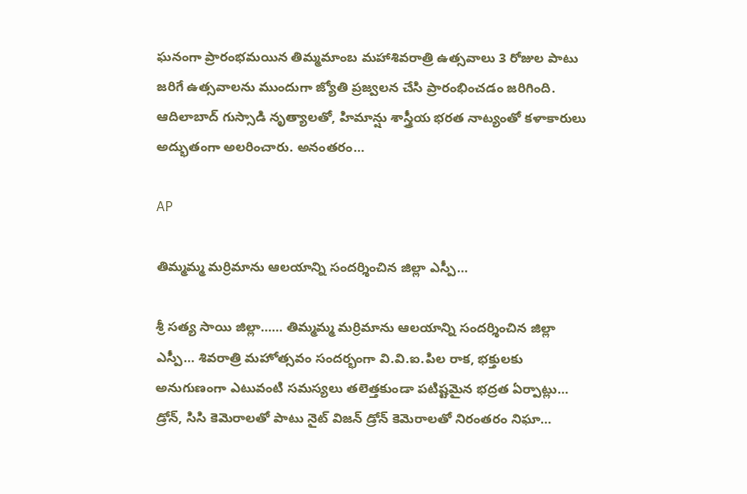ఘనంగా ప్రారంభమయిన తిమ్మమాంబ మహాశివరాత్రి ఉత్సవాలు 3 రోజుల పాటు జరిగే ఉత్సవాలను ముందుగా జ్యోతి ప్రజ్వలన చేసి ప్రారంభించడం జరిగింది. ఆదిలాబాద్ గుస్సాడి నృత్యాలతో, హిమాన్షు శాస్త్రీయ భరత నాట్యంతో కళాకారులు అద్భుతంగా అలరించారు. అనంతరం…

AP

తిమ్మమ్మ మర్రిమాను ఆలయాన్ని సందర్శించిన జిల్లా ఎస్పీ…

శ్రీ సత్య సాయి జిల్లా…… తిమ్మమ్మ మర్రిమాను ఆలయాన్ని సందర్శించిన జిల్లా ఎస్పీ… శివరాత్రి మహోత్సవం సందర్భంగా వి.వి.ఐ.పిల రాక, భక్తులకు అనుగుణంగా ఎటువంటి సమస్యలు తలెత్తకుండా పటిష్టమైన భద్రత ఏర్పాట్లు… డ్రోన్, సిసి కెమెరాలతో పాటు నైట్ విజన్ డ్రోన్ కెమెరాలతో నిరంతరం నిఘా…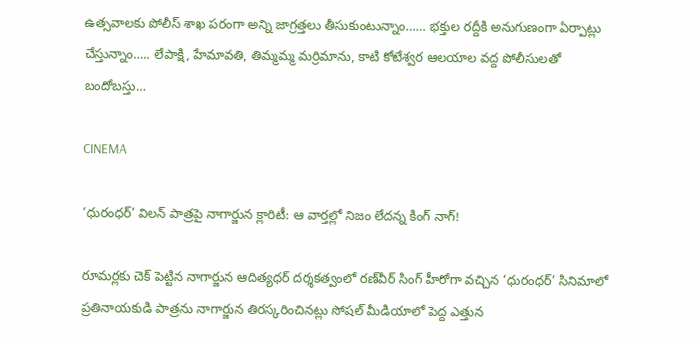ఉత్సవాలకు పోలీస్ శాఖ పరంగా అన్ని జాగ్రత్తలు తీసుకుంటున్నాం…… భక్తుల రద్దీకి అనుగుణంగా ఏర్పాట్లు చేస్తున్నాం….. లేపాక్షి, హేమావతి, తిమ్మమ్మ మర్రిమాను, కాటి కోటేశ్వర ఆలయాల వద్ద పోలీసులతో బందోబస్తు…

CINEMA

‘ధురంధర్’ విలన్ పాత్రపై నాగార్జున క్లారిటీ: ఆ వార్తల్లో నిజం లేదన్న కింగ్ నాగ్!

రూమర్లకు చెక్ పెట్టిన నాగార్జున ఆదిత్యధర్ దర్శకత్వంలో రణ్‌వీర్ సింగ్ హీరోగా వచ్చిన ‘ధురంధర్’ సినిమాలో ప్రతినాయకుడి పాత్రను నాగార్జున తిరస్కరించినట్లు సోషల్ మీడియాలో పెద్ద ఎత్తున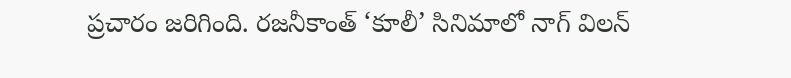ప్రచారం జరిగింది. రజనీకాంత్ ‘కూలీ’ సినిమాలో నాగ్ విలన్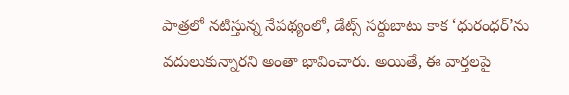పాత్రలో నటిస్తున్న నేపథ్యంలో, డేట్స్ సర్దుబాటు కాక ‘ధురంధర్’ను వదులుకున్నారని అంతా భావించారు. అయితే, ఈ వార్తలపై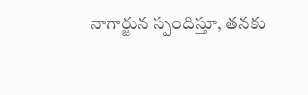నాగార్జున స్పందిస్తూ, తనకు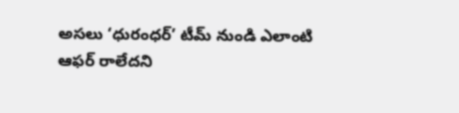అసలు ‘ధురంధర్’ టీమ్ నుండి ఎలాంటి ఆఫర్ రాలేదని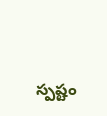స్పష్టం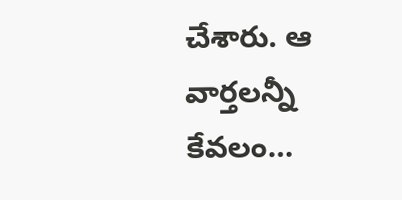చేశారు. ఆ వార్తలన్నీ కేవలం…